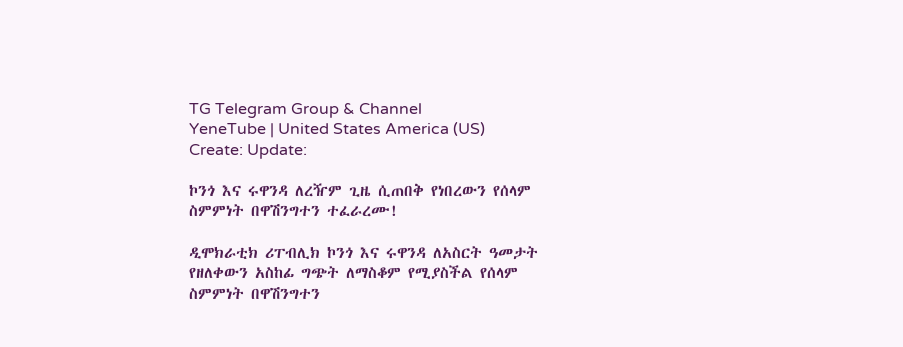TG Telegram Group & Channel
YeneTube | United States America (US)
Create: Update:

ኮንጎ እና ሩዋንዳ ለረዥም ጊዜ ሲጠበቅ የነበረውን የሰላም ስምምነት በዋሽንግተን ተፈራረሙ!

ዲሞክራቲክ ሪፐብሊክ ኮንጎ እና ሩዋንዳ ለአስርት ዓመታት የዘለቀውን አስከፊ ግጭት ለማስቆም የሚያስችል የሰላም ስምምነት በዋሽንግተን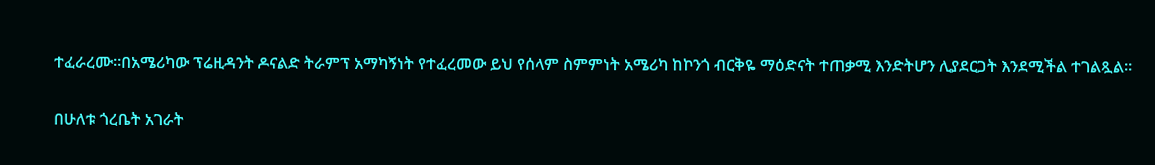ተፈራረሙ።በአሜሪካው ፕሬዚዳንት ዶናልድ ትራምፕ አማካኝነት የተፈረመው ይህ የሰላም ስምምነት አሜሪካ ከኮንጎ ብርቅዬ ማዕድናት ተጠቃሚ እንድትሆን ሊያደርጋት እንደሚችል ተገልጿል።

በሁለቱ ጎረቤት አገራት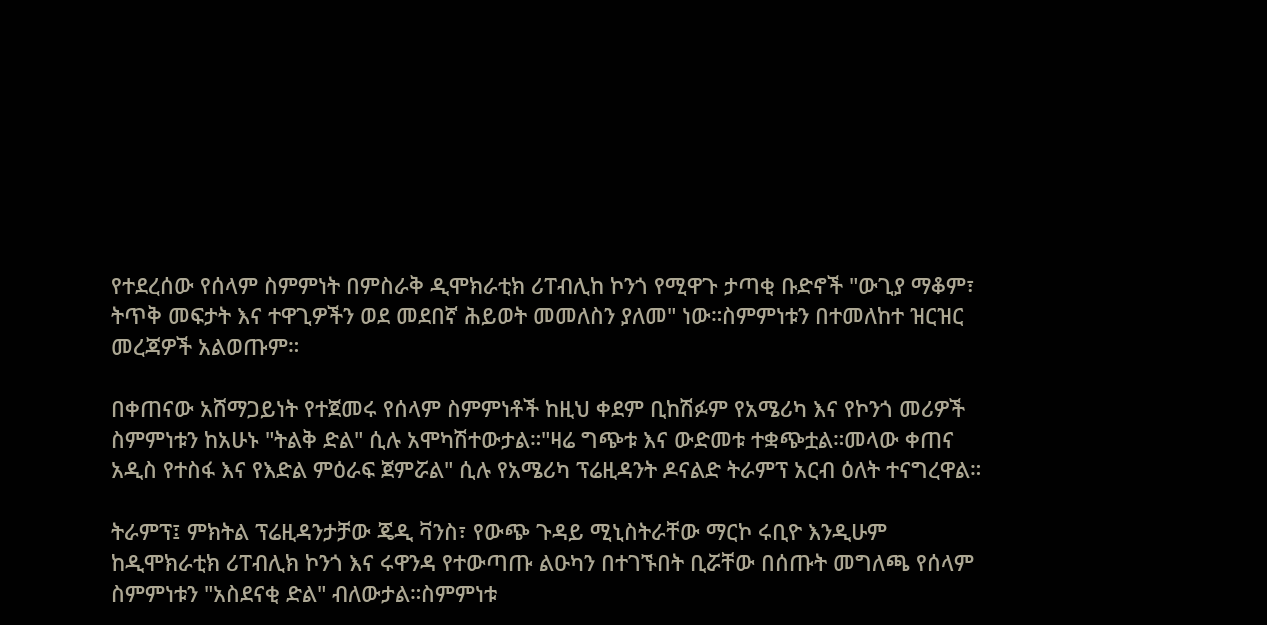የተደረሰው የሰላም ስምምነት በምስራቅ ዲሞክራቲክ ሪፐብሊከ ኮንጎ የሚዋጉ ታጣቂ ቡድኖች "ውጊያ ማቆም፣ ትጥቅ መፍታት እና ተዋጊዎችን ወደ መደበኛ ሕይወት መመለስን ያለመ" ነው።ስምምነቱን በተመለከተ ዝርዝር መረጃዎች አልወጡም።

በቀጠናው አሸማጋይነት የተጀመሩ የሰላም ስምምነቶች ከዚህ ቀደም ቢከሽፉም የአሜሪካ እና የኮንጎ መሪዎች ስምምነቱን ከአሁኑ "ትልቅ ድል" ሲሉ አሞካሽተውታል።"ዛሬ ግጭቱ እና ውድመቱ ተቋጭቷል።መላው ቀጠና አዲስ የተስፋ እና የእድል ምዕራፍ ጀምሯል" ሲሉ የአሜሪካ ፕሬዚዳንት ዶናልድ ትራምፕ አርብ ዕለት ተናግረዋል።

ትራምፕ፤ ምክትል ፕሬዚዳንታቻው ጄዲ ቫንስ፣ የውጭ ጉዳይ ሚኒስትራቸው ማርኮ ሩቢዮ እንዲሁም ከዲሞክራቲክ ሪፐብሊክ ኮንጎ እና ሩዋንዳ የተውጣጡ ልዑካን በተገኙበት ቢሯቸው በሰጡት መግለጫ የሰላም ስምምነቱን "አስደናቂ ድል" ብለውታል።ስምምነቱ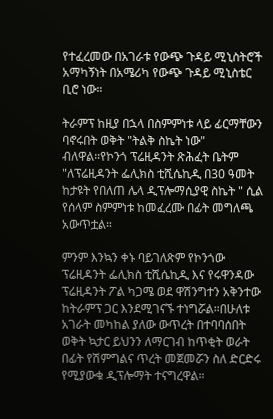የተፈረመው በአገራቱ የውጭ ጉዳይ ሚኒስትሮች አማካኝነት በአሜሪካ የውጭ ጉዳይ ሚኒስቴር ቢሮ ነው።

ትራምፕ ከዚያ በኋላ በስምምነቱ ላይ ፊርማቸውን ባኖሩበት ወቅት "ትልቅ ስኬት ነው" ብለዋል።የኮንጎ ፕሬዚዳንት ጽሕፈት ቤትም "ለፕሬዚዳንት ፌሊክስ ቲሺሴኪዲ በ30 ዓመት ከታዩት የበለጠ ሌላ ዲፕሎማሲያዊ ስኬት " ሲል የሰላም ስምምነቱ ከመፈረሙ በፊት መግለጫ አውጥቷል።

ምንም እንኳን ቀኑ ባይገለጽም የኮንጎው ፕሬዚዳንት ፌሊክስ ቲሺሴኪዲ እና የሩዋንዳው ፕሬዚዳንት ፖል ካጋሜ ወደ ዋሽንግተን አቅንተው ከትራምፕ ጋር እንደሚገናኙ ተነግሯል።በሁለቱ አገራት መካከል ያለው ውጥረት በተባባሰበት ወቅት ኳታር ይህንን ለማርገብ ከጥቂት ወራት በፊት የሽምግልና ጥረት መጀመሯን ስለ ድርድሩ የሚያውቁ ዲፕሎማት ተናግረዋል።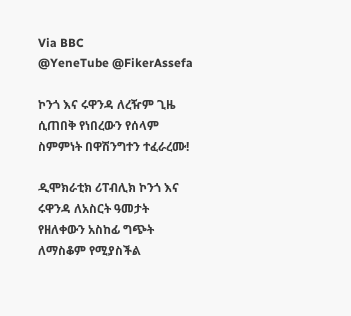Via BBC
@YeneTube @FikerAssefa

ኮንጎ እና ሩዋንዳ ለረዥም ጊዜ ሲጠበቅ የነበረውን የሰላም ስምምነት በዋሽንግተን ተፈራረሙ!

ዲሞክራቲክ ሪፐብሊክ ኮንጎ እና ሩዋንዳ ለአስርት ዓመታት የዘለቀውን አስከፊ ግጭት ለማስቆም የሚያስችል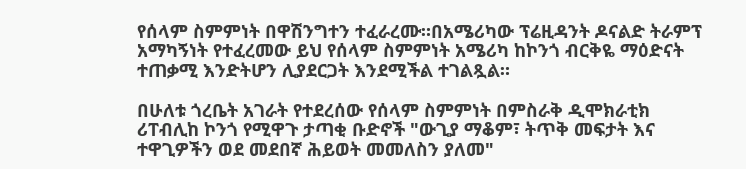የሰላም ስምምነት በዋሽንግተን ተፈራረሙ።በአሜሪካው ፕሬዚዳንት ዶናልድ ትራምፕ አማካኝነት የተፈረመው ይህ የሰላም ስምምነት አሜሪካ ከኮንጎ ብርቅዬ ማዕድናት ተጠቃሚ እንድትሆን ሊያደርጋት እንደሚችል ተገልጿል።

በሁለቱ ጎረቤት አገራት የተደረሰው የሰላም ስምምነት በምስራቅ ዲሞክራቲክ ሪፐብሊከ ኮንጎ የሚዋጉ ታጣቂ ቡድኖች "ውጊያ ማቆም፣ ትጥቅ መፍታት እና ተዋጊዎችን ወደ መደበኛ ሕይወት መመለስን ያለመ"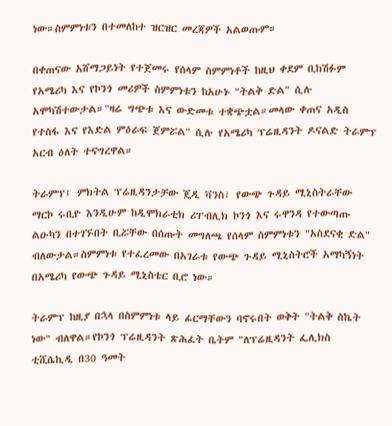ነው።ስምምነቱን በተመለከተ ዝርዝር መረጃዎች አልወጡም።

በቀጠናው አሸማጋይነት የተጀመሩ የሰላም ስምምነቶች ከዚህ ቀደም ቢከሽፉም የአሜሪካ እና የኮንጎ መሪዎች ስምምነቱን ከአሁኑ "ትልቅ ድል" ሲሉ አሞካሽተውታል።"ዛሬ ግጭቱ እና ውድመቱ ተቋጭቷል።መላው ቀጠና አዲስ የተስፋ እና የእድል ምዕራፍ ጀምሯል" ሲሉ የአሜሪካ ፕሬዚዳንት ዶናልድ ትራምፕ አርብ ዕለት ተናግረዋል።

ትራምፕ፤ ምክትል ፕሬዚዳንታቻው ጄዲ ቫንስ፣ የውጭ ጉዳይ ሚኒስትራቸው ማርኮ ሩቢዮ እንዲሁም ከዲሞክራቲክ ሪፐብሊክ ኮንጎ እና ሩዋንዳ የተውጣጡ ልዑካን በተገኙበት ቢሯቸው በሰጡት መግለጫ የሰላም ስምምነቱን "አስደናቂ ድል" ብለውታል።ስምምነቱ የተፈረመው በአገራቱ የውጭ ጉዳይ ሚኒስትሮች አማካኝነት በአሜሪካ የውጭ ጉዳይ ሚኒስቴር ቢሮ ነው።

ትራምፕ ከዚያ በኋላ በስምምነቱ ላይ ፊርማቸውን ባኖሩበት ወቅት "ትልቅ ስኬት ነው" ብለዋል።የኮንጎ ፕሬዚዳንት ጽሕፈት ቤትም "ለፕሬዚዳንት ፌሊክስ ቲሺሴኪዲ በ30 ዓመት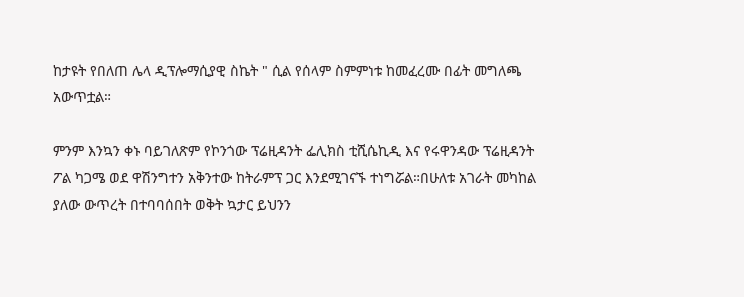ከታዩት የበለጠ ሌላ ዲፕሎማሲያዊ ስኬት " ሲል የሰላም ስምምነቱ ከመፈረሙ በፊት መግለጫ አውጥቷል።

ምንም እንኳን ቀኑ ባይገለጽም የኮንጎው ፕሬዚዳንት ፌሊክስ ቲሺሴኪዲ እና የሩዋንዳው ፕሬዚዳንት ፖል ካጋሜ ወደ ዋሽንግተን አቅንተው ከትራምፕ ጋር እንደሚገናኙ ተነግሯል።በሁለቱ አገራት መካከል ያለው ውጥረት በተባባሰበት ወቅት ኳታር ይህንን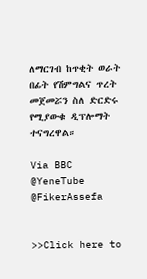ለማርገብ ከጥቂት ወራት በፊት የሽምግልና ጥረት መጀመሯን ስለ ድርድሩ የሚያውቁ ዲፕሎማት ተናግረዋል።

Via BBC
@YeneTube @FikerAssefa


>>Click here to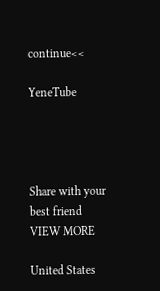continue<<

YeneTube




Share with your best friend
VIEW MORE

United States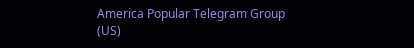America Popular Telegram Group (US)